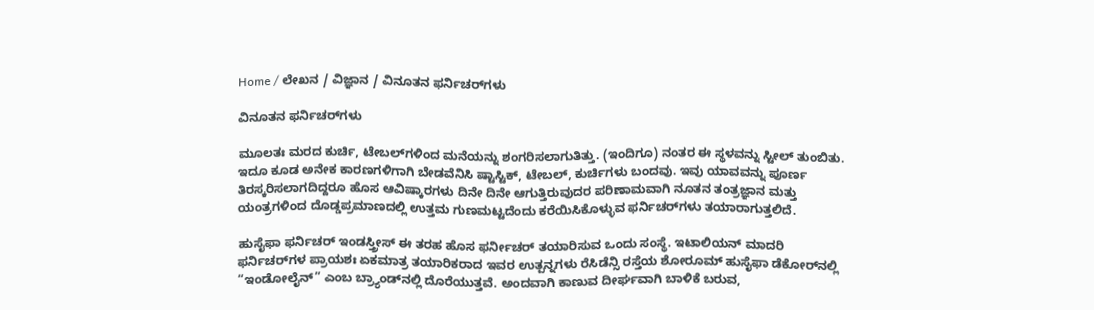Home / ಲೇಖನ / ವಿಜ್ಞಾನ / ವಿನೂತನ ಫರ್ನಿಚರ್‌ಗಳು

ವಿನೂತನ ಫರ್ನಿಚರ್‌ಗಳು

ಮೂಲತಃ ಮರದ ಕುರ್ಚಿ, ಟೇಬಲ್‌ಗಳಿಂದ ಮನೆಯನ್ನು ಶಂಗರಿಸಲಾಗುತಿತ್ತು. (ಇಂದಿಗೂ) ನಂತರ ಈ ಸ್ಥಳವನ್ನು ಸ್ಟೀಲ್ ತುಂಬಿತು. ಇದೂ ಕೂಡ ಅನೇಕ ಕಾರಣಗಳಿಗಾಗಿ ಬೇಡವೆನಿಸಿ ಷ್ಟಾಸ್ಟಿಕ್, ಟೇಬಲ್, ಕುರ್ಚಿಗಳು ಬಂದವು. ಇವು ಯಾವವನ್ನು ಪೂರ್ಣ ತಿರಸ್ಕರಿಸಲಾಗದಿದ್ದರೂ ಹೊಸ ಆವಿಷ್ಕಾರಗಳು ದಿನೇ ದಿನೇ ಆಗುತ್ತಿರುವುದರ ಪರಿಣಾಮವಾಗಿ ನೂತನ ತಂತ್ರಜ್ಞಾನ ಮತ್ತು ಯಂತ್ರಗಳಿಂದ ದೊಡ್ಡಪ್ರಮಾಣದಲ್ಲಿ ಉತ್ತಮ ಗುಣಮಟ್ಟದೆಂದು ಕರೆಯಿಸಿಕೊಳ್ಳುವ ಫರ್ನಿಚರ್‌ಗಳು ತಯಾರಾಗುತ್ತಲಿದೆ.

ಹುಸೈಫಾ ಫರ್ನಿಚರ್ ಇಂಡಸ್ತ್ರೀಸ್ ಈ ತರಹ ಹೊಸ ಫರ್ನೀಚರ್ ತಯಾರಿಸುವ ಒಂದು ಸಂಸ್ಥೆ. ಇಟಾಲಿಯನ್ ಮಾದರಿ ಫರ್ನಿಚರ್‌ಗಳ ಪ್ರಾಯಶಃ ಏಕಮಾತ್ರ ತಯಾರಿಕರಾದ ಇವರ ಉತ್ಪನ್ನಗಳು ರೆಸಿಡೆನ್ಸಿ ರಸ್ತೆಯ ಶೋರೂಮ್ ಹುಸೈಫಾ ಡೆಕೋರ್‌ನಲ್ಲಿ “ಇಂಡೋಲೈನ್” ಎಂಬ ಬ್ರ್ಯಾಂಡ್‌ನಲ್ಲಿ ದೊರೆಯುತ್ತವೆ. ಅಂದವಾಗಿ ಕಾಣುವ ದೀರ್ಘವಾಗಿ ಬಾಳಿಕೆ ಬರುವ,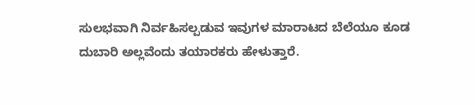ಸುಲಭವಾಗಿ ನಿರ್ವಹಿಸಲ್ಪಡುವ ಇವುಗಳ ಮಾರಾಟದ ಬೆಲೆಯೂ ಕೂಡ ದುಬಾರಿ ಅಲ್ಲವೆಂದು ತಯಾರಕರು ಹೇಳುತ್ತಾರೆ.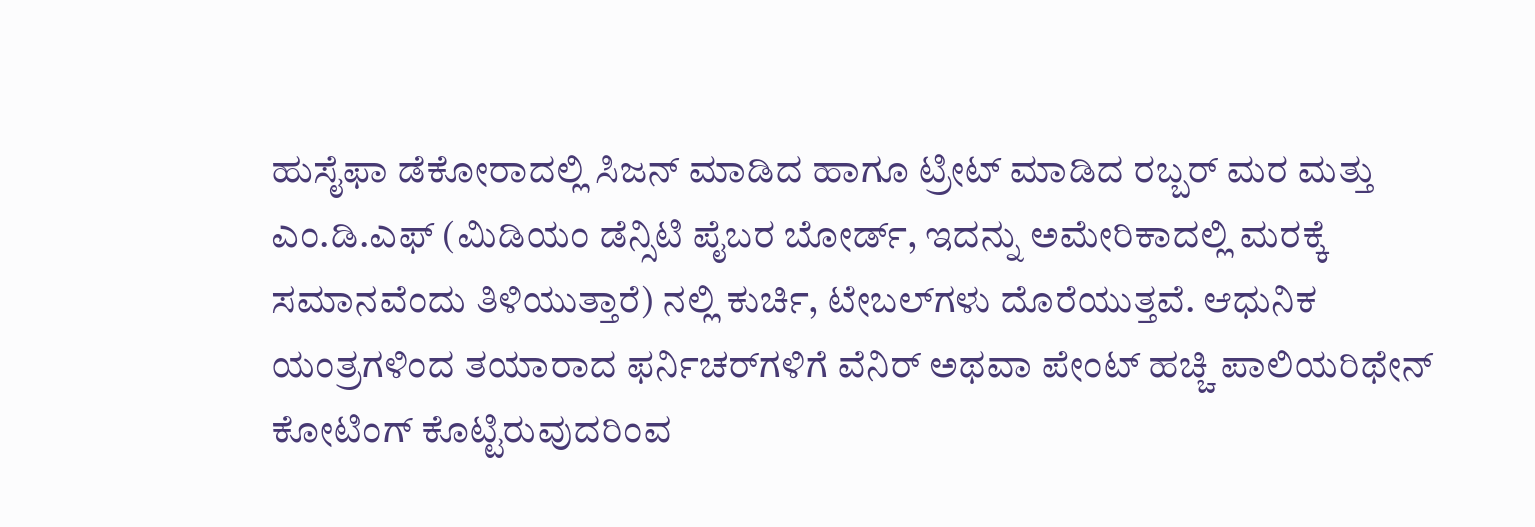ಹುಸೈಫಾ ಡೆಕೋರಾದಲ್ಲಿ ಸಿಜನ್ ಮಾಡಿದ ಹಾಗೂ ಟ್ರೀಟ್ ಮಾಡಿದ ರಬ್ಬರ್ ಮರ ಮತ್ತು ಎಂ.ಡಿ.ಎಫ್ (ಮಿಡಿಯಂ ಡೆನ್ಸಿಟಿ ಪೈಬರ ಬೋರ್ಡ್‌, ಇದನ್ನು ಅಮೇರಿಕಾದಲ್ಲಿ ಮರಕ್ಕೆ ಸಮಾನವೆಂದು ತಿಳಿಯುತ್ತಾರೆ) ನಲ್ಲಿ ಕುರ್ಚಿ, ಟೇಬಲ್‌ಗಳು ದೊರೆಯುತ್ತವೆ. ಆಧುನಿಕ ಯಂತ್ರಗಳಿಂದ ತಯಾರಾದ ಫರ್ನಿಚರ್‌ಗಳಿಗೆ ವೆನಿರ್ ಅಥವಾ ಪೇಂಟ್ ಹಚ್ಚಿ ಪಾಲಿಯರಿಥೇನ್ ಕೋಟಿಂಗ್ ಕೊಟ್ಟಿರುವುದರಿಂವ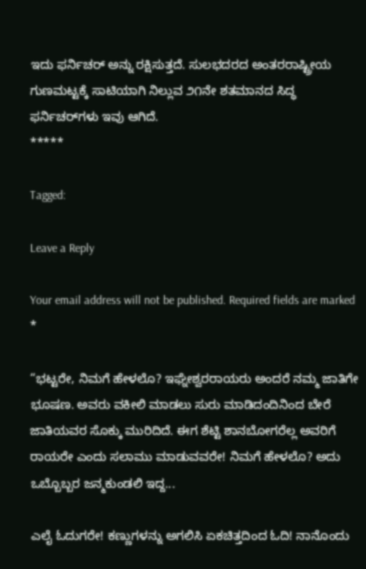ಇದು ಫರ್ನಿಚರ್ ಅನ್ನು ರಕ್ಷಿಸುತ್ತದೆ. ಸುಲಭದರದ ಅಂತರರಾಷ್ಟ್ರೀಯ ಗುಣಮಟ್ಟಕ್ಕೆ ಸಾಟಿಯಾಗಿ ನಿಲ್ಲುವ ೨೧ನೇ ಶತಮಾನದ ಸಿದ್ಧ ಫರ್ನಿಚರ್‌ಗಳು ಇವು ಆಗಿದೆ.
*****

Tagged:

Leave a Reply

Your email address will not be published. Required fields are marked *

“ಭಟ್ಟರೇ, ನಿಮಗೆ ಹೇಳಲೊ? ಇಘ್ನೇಶ್ವರರಾಯರು ಅಂದರೆ ನಮ್ಮ ಜಾತಿಗೇ ಭೂಷಣ. ಅವರು ವಕೀಲಿ ಮಾಡಲು ಸುರು ಮಾಡಿದಂದಿನಿಂದ ಬೇರೆ ಜಾತಿಯವರ ಸೊಕ್ಕು ಮುರಿದಿದೆ. ಈಗ ಶೆಟ್ಟಿ ಶಾನಬೋಗರೆಲ್ಲ ಅವರಿಗೆ ರಾಯರೇ ಎಂದು ಸಲಾಮು ಮಾಡುವವರೇ! ನಿಮಗೆ ಹೇಳಲೊ? ಅದು ಒಬ್ಬೊಬ್ಬರ ಜನ್ಮಕುಂಡಲಿ ಇದ್ದ...

ಎಲೈ ಓದುಗರೇ! ಕಣ್ಣುಗಳನ್ನು ಅಗಲಿಸಿ ಏಕಚಿತ್ತದಿಂದ ಓದಿ! ನಾನೊಂದು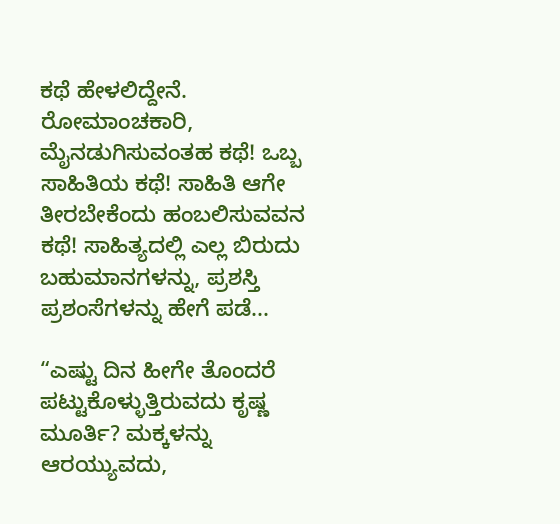ಕಥೆ ಹೇಳಲಿದ್ದೇನೆ. ರೋಮಾಂಚಕಾರಿ, ಮೈನಡುಗಿಸುವಂತಹ ಕಥೆ! ಒಬ್ಬ ಸಾಹಿತಿಯ ಕಥೆ! ಸಾಹಿತಿ ಆಗೇ ತೀರಬೇಕೆಂದು ಹಂಬಲಿಸುವವನ ಕಥೆ! ಸಾಹಿತ್ಯದಲ್ಲಿ ಎಲ್ಲ ಬಿರುದು ಬಹುಮಾನಗಳನ್ನು, ಪ್ರಶಸ್ತಿ ಪ್ರಶಂಸೆಗಳನ್ನು ಹೇಗೆ ಪಡೆ...

“ಎಷ್ಟು ದಿನ ಹೀಗೇ ತೊಂದರೆ ಪಟ್ಟುಕೊಳ್ಳುತ್ತಿರುವದು ಕೃಷ್ಣ ಮೂರ್ತಿ? ಮಕ್ಕಳನ್ನು ಆರಯ್ಯುವದು,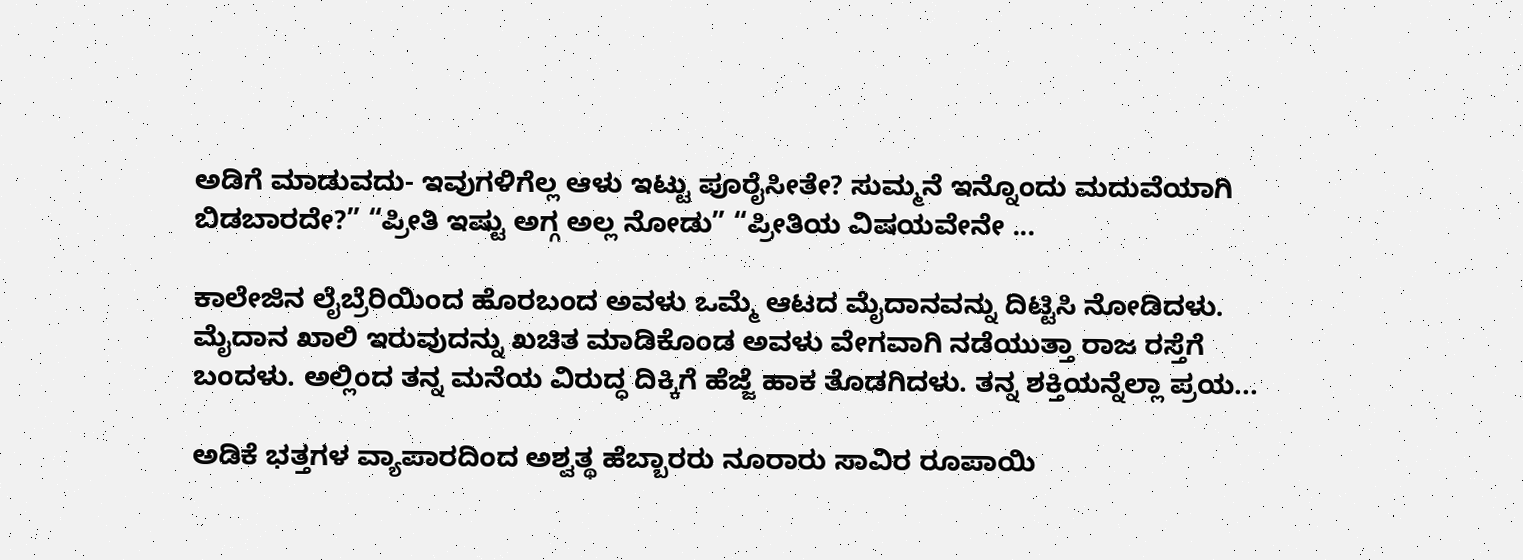ಅಡಿಗೆ ಮಾಡುವದು- ಇವುಗಳಿಗೆಲ್ಲ ಆಳು ಇಟ್ಟು ಪೂರೈಸೀತೇ? ಸುಮ್ಮನೆ ಇನ್ನೊಂದು ಮದುವೆಯಾಗಿ ಬಿಡಬಾರದೇ?” “ಪ್ರೀತಿ ಇಷ್ಟು ಅಗ್ಗ ಅಲ್ಲ ನೋಡು” “ಪ್ರೀತಿಯ ವಿಷಯವೇನೇ ...

ಕಾಲೇಜಿನ ಲೈಬ್ರೆರಿಯಿಂದ ಹೊರಬಂದ ಅವಳು ಒಮ್ಮೆ ಆಟದ ಮೈದಾನವನ್ನು ದಿಟ್ಟಿಸಿ ನೋಡಿದಳು. ಮೈದಾನ ಖಾಲಿ ಇರುವುದನ್ನು ಖಚಿತ ಮಾಡಿಕೊಂಡ ಅವಳು ವೇಗವಾಗಿ ನಡೆಯುತ್ತಾ ರಾಜ ರಸ್ತೆಗೆ ಬಂದಳು. ಅಲ್ಲಿಂದ ತನ್ನ ಮನೆಯ ವಿರುದ್ಧ ದಿಕ್ಕಿಗೆ ಹೆಜ್ಜೆ ಹಾಕ ತೊಡಗಿದಳು. ತನ್ನ ಶಕ್ತಿಯನ್ನೆಲ್ಲಾ ಪ್ರಯ...

ಅಡಿಕೆ ಭತ್ತಗಳ ವ್ಯಾಪಾರದಿಂದ ಅಶ್ವತ್ಥ ಹೆಬ್ಬಾರರು ನೂರಾರು ಸಾವಿರ ರೂಪಾಯಿ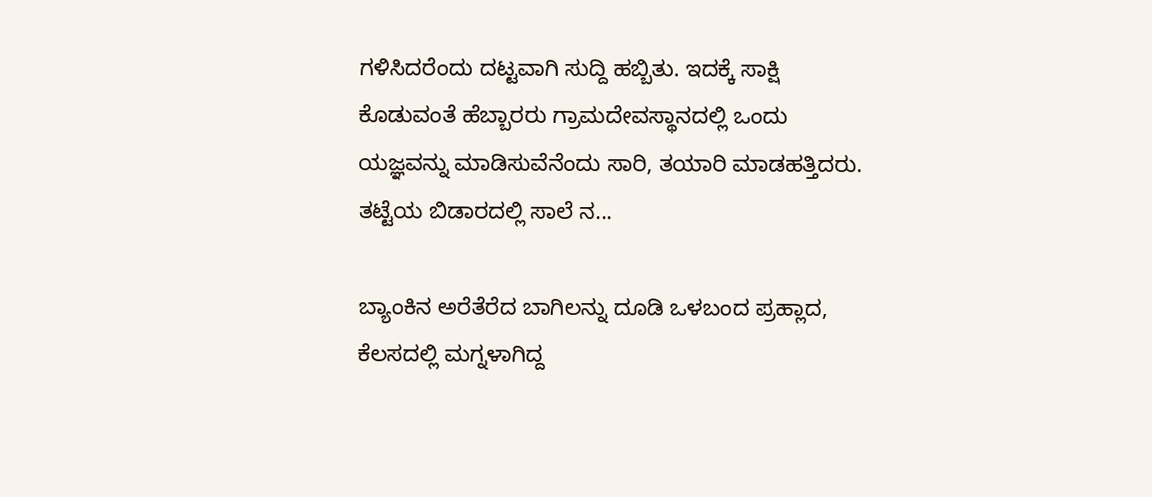ಗಳಿಸಿದರೆಂದು ದಟ್ಟವಾಗಿ ಸುದ್ದಿ ಹಬ್ಬಿತು. ಇದಕ್ಕೆ ಸಾಕ್ಷಿ ಕೊಡುವಂತೆ ಹೆಬ್ಬಾರರು ಗ್ರಾಮದೇವಸ್ಥಾನದಲ್ಲಿ ಒಂದು ಯಜ್ಞವನ್ನು ಮಾಡಿಸುವೆನೆಂದು ಸಾರಿ, ತಯಾರಿ ಮಾಡಹತ್ತಿದರು. ತಟ್ಟೆಯ ಬಿಡಾರದಲ್ಲಿ ಸಾಲೆ ನ...

ಬ್ಯಾಂಕಿನ ಅರೆತೆರೆದ ಬಾಗಿಲನ್ನು ದೂಡಿ ಒಳಬಂದ ಪ್ರಹ್ಲಾದ, ಕೆಲಸದಲ್ಲಿ ಮಗ್ನಳಾಗಿದ್ದ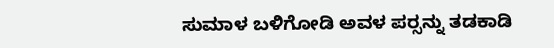ಸುಮಾಳ ಬಳಿಗೋಡಿ ಅವಳ ಪರ್‍ಸನ್ನು ತಡಕಾಡಿ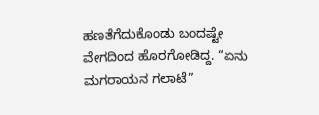ಹಣತೆಗೆದುಕೊಂಡು ಬಂದಷ್ಟೇ ವೇಗದಿಂದ ಹೊರಗೋಡಿದ್ದ. “ಏನು ಮಗರಾಯನ ಗಲಾಟೆ”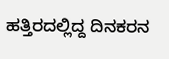ಹತ್ತಿರದಲ್ಲಿದ್ದ ದಿನಕರನ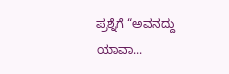ಪ್ರಶ್ನೆಗೆ “ಅವನದ್ದು ಯಾವಾ...